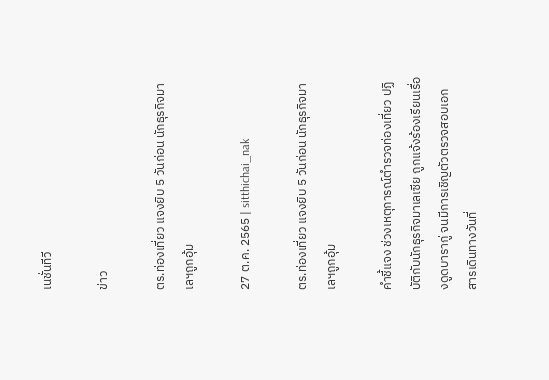เนชั่นทีวี

ข่าว

ตร.ท่องเที่ยว แจงยิบ 5 วันก่อน นักธุรกิจมาเลฯถูกอุ้ม

27 ต.ค. 2565 | sitthichai_nak

ตร.ท่องเที่ยว แจงยิบ 5 วันก่อน นักธุรกิจมาเลฯถูกอุ้ม

คำชี้แจง ช่วงเหตุการณ์ตำรวจท่องเที่ยว ปฏิบัติกับนักธุรกิจมาเลเซีย ถูกแจ้งร้องเรียนเรื่องดูดบารากู่ จนมีการเชิญตัวตรวจสอบเอกสารเดินทางวันที่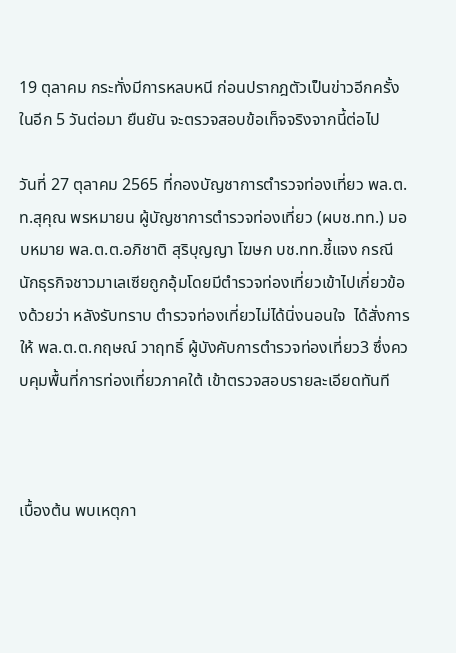19 ตุลาคม กระทั่งมีการหลบหนี ก่อนปรากฎตัวเป็นข่าวอีกครั้งในอีก 5 วันต่อมา ยืนยัน จะตรวจสอบข้อเท็จจริงจากนี้ต่อไป

วันที่ 27 ตุลาคม 2565 ที่กองบัญชาการตำรวจท่องเที่ยว พล.ต.ท.สุคุณ พรหมายน ผู้บัญชาการตำรวจท่องเที่ยว (ผบช.ทท.) มอบหมาย พล.ต.ต.อภิชาติ สุริบุญญา โฆษก บช.ทท.ชี้แจง กรณีนักธุรกิจชาวมาเลเซียถูกอุ้มโดยมีตำรวจท่องเที่ยวเข้าไปเกี่ยวข้องด้วยว่า หลังรับทราบ ตำรวจท่องเที่ยวไม่ได้นิ่งนอนใจ  ได้สั่งการให้ พล.ต.ต.กฤษณ์ วาฤทธิ์ ผู้บังคับการตำรวจท่องเที่ยว3 ซึ่งควบคุมพื้นที่การท่องเที่ยวภาคใต้ เข้าตรวจสอบรายละเอียดทันที



เบื้องต้น พบเหตุกา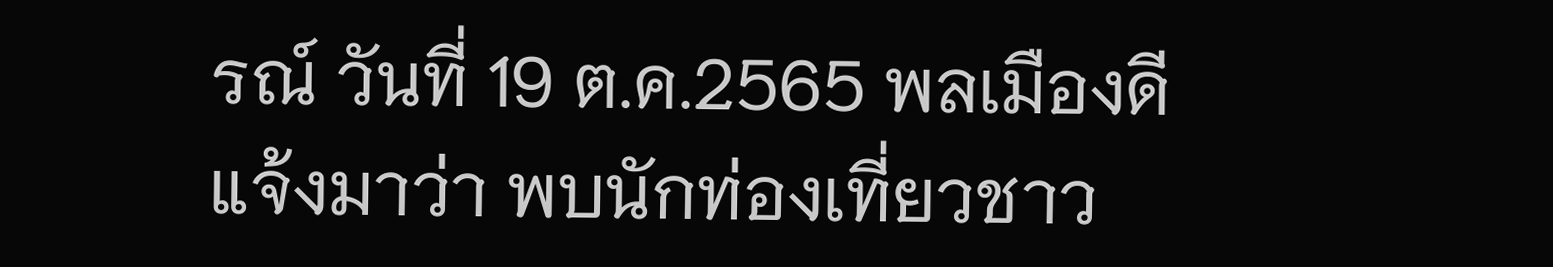รณ์ วันที่ 19 ต.ค.2565 พลเมืองดีแจ้งมาว่า พบนักท่องเที่ยวชาว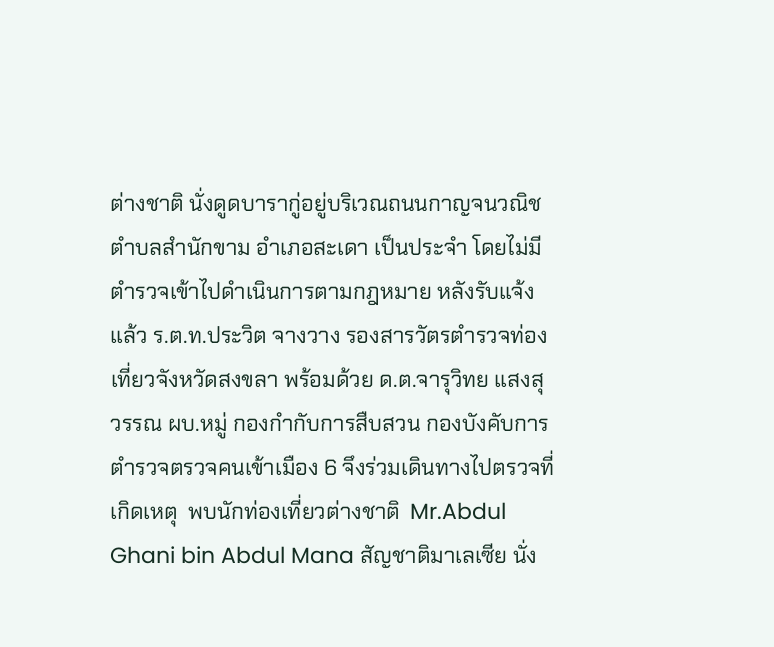ต่างชาติ นั่งดูดบารากู่อยู่บริเวณถนนกาญจนวณิช ตำบลสำนักขาม อำเภอสะเดา เป็นประจำ โดยไม่มีตำรวจเข้าไปดำเนินการตามกฎหมาย หลังรับแจ้งแล้ว ร.ต.ท.ประวิต จางวาง รองสารวัตรตำรวจท่องเที่ยวจังหวัดสงขลา พร้อมด้วย ด.ต.จารุวิทย แสงสุวรรณ ผบ.หมู่ กองกำกับการสืบสวน กองบังคับการตำรวจตรวจคนเข้าเมือง 6 จึงร่วมเดินทางไปตรวจที่เกิดเหตุ  พบนักท่องเที่ยวต่างชาติ  Mr.Abdul Ghani bin Abdul Mana สัญชาติมาเลเซีย นั่ง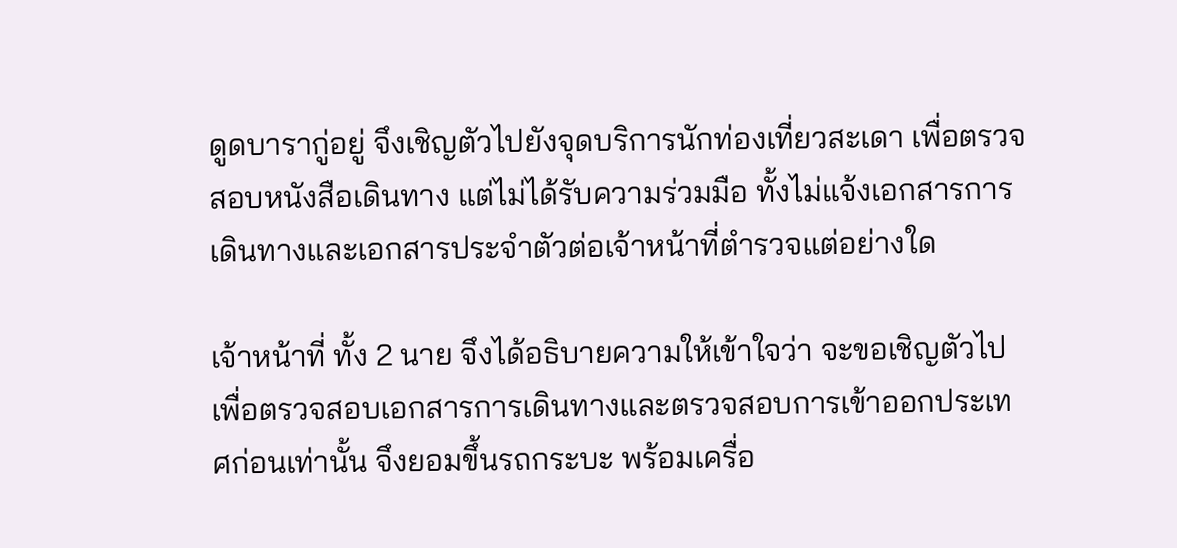ดูดบารากู่อยู่ จึงเชิญตัวไปยังจุดบริการนักท่องเที่ยวสะเดา เพื่อตรวจสอบหนังสือเดินทาง แต่ไม่ได้รับความร่วมมือ ทั้งไม่แจ้งเอกสารการเดินทางและเอกสารประจำตัวต่อเจ้าหน้าที่ตำรวจแต่อย่างใด

เจ้าหน้าที่ ทั้ง 2 นาย จึงได้อธิบายความให้เข้าใจว่า จะขอเชิญตัวไปเพื่อตรวจสอบเอกสารการเดินทางและตรวจสอบการเข้าออกประเทศก่อนเท่านั้น จึงยอมขึ้นรถกระบะ พร้อมเครื่อ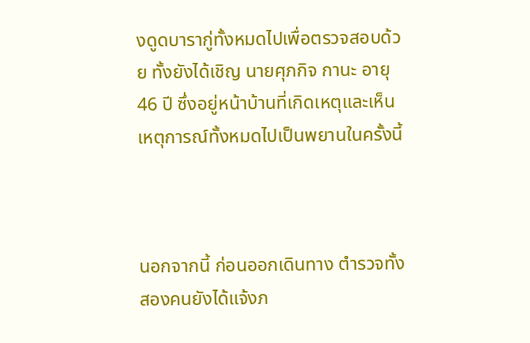งดูดบารากู่ทั้งหมดไปเพื่อตรวจสอบด้วย ทั้งยังได้เชิญ นายศุภกิจ กานะ อายุ 46 ปี ซึ่งอยู่หน้าบ้านที่เกิดเหตุและเห็นเหตุการณ์ทั้งหมดไปเป็นพยานในครั้งนี้



นอกจากนี้ ก่อนออกเดินทาง ตำรวจทั้งสองคนยังได้แจ้งภ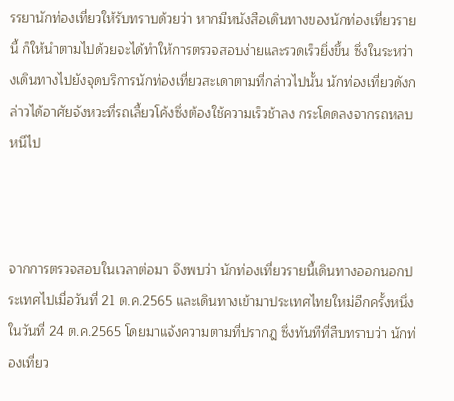รรยานักท่องเที่ยวให้รับทราบด้วยว่า หากมีหนังสือเดินทางของนักท่องเที่ยวรายนี้ ก็ให้นำตามไปด้วยจะได้ทำให้การตรวจสอบง่ายและรวดเร็วยิ่งขึ้น ซึ่งในระหว่างเดินทางไปยังจุดบริการนักท่องเที่ยวสะเดาตามที่กล่าวไปนั้น นักท่องเที่ยวดังกล่าวได้อาศัยจังหวะที่รถเลี้ยวโค้งซึ่งต้องใช้ความเร็วช้าลง กระโดดลงจากรถหลบหนีไป



จากการตรวจสอบในเวลาต่อมา จึงพบว่า นักท่องเที่ยวรายนี้เดินทางออกนอกประเทศไปเมื่อวันที่ 21 ต.ค.2565 และเดินทางเข้ามาประเทศไทยใหม่อีกครั้งหนึ่ง  ในวันที่ 24 ต.ค.2565 โดยมาแจ้งความตามที่ปรากฎ ซึ่งทันทีที่สืบทราบว่า นักท่องเที่ยว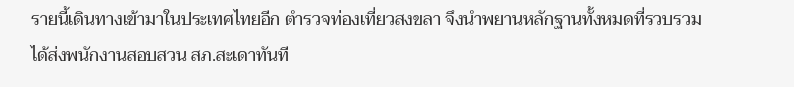รายนี้เดินทางเข้ามาในประเทศไทยอีก ตำรวจท่องเที่ยวสงขลา จึงนำพยานหลักฐานทั้งหมดที่รวบรวมได้ส่งพนักงานสอบสวน สภ.สะเดาทันที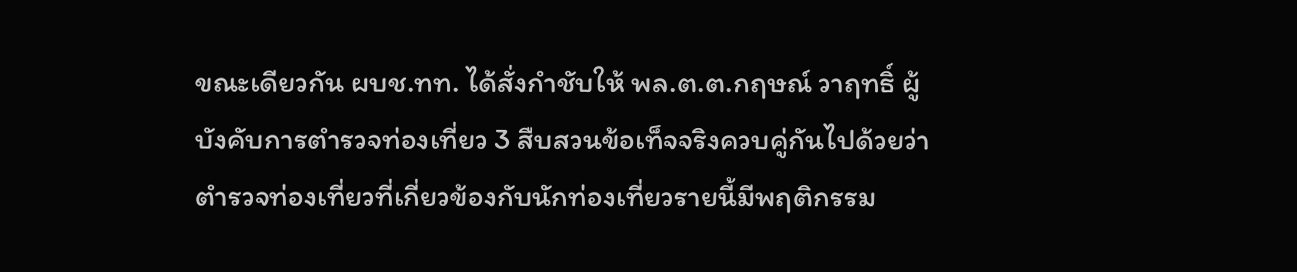ขณะเดียวกัน ผบช.ทท. ได้สั่งกำชับให้ พล.ต.ต.กฤษณ์ วาฤทธิ์ ผู้บังคับการตำรวจท่องเที่ยว 3 สืบสวนข้อเท็จจริงควบคู่กันไปด้วยว่า ตำรวจท่องเที่ยวที่เกี่ยวข้องกับนักท่องเที่ยวรายนี้มีพฤติกรรม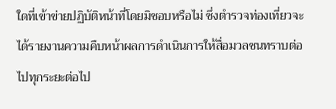ใดที่เข้าข่ายปฏิบัติหน้าที่โดยมิชอบหรือไม่ ซึ่งตำรวจท่องเที่ยวจะได้รายงานความคืบหน้าผลการดำเนินการให้สื่อมวลชนทราบต่อไปทุกระยะต่อไป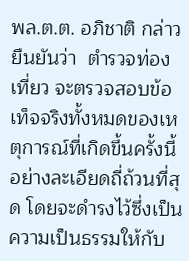พล.ต.ต. อภิชาติ กล่าวยืนยันว่า  ตำรวจท่องเที่ยว จะตรวจสอบข้อเท็จจริงทั้งหมดของเหตุการณ์ที่เกิดขึ้นครั้งนี้อย่างละเอียดถี่ถ้วนที่สุด โดยจะดำรงไว้ซึ่งเป็นความเป็นธรรมให้กับ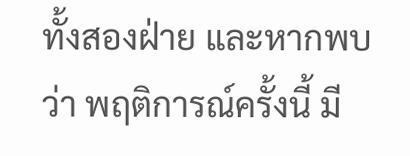ทั้งสองฝ่าย และหากพบว่า พฤติการณ์ครั้งนี้ มี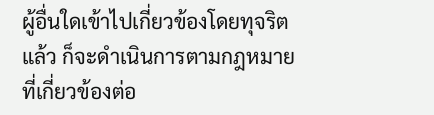ผู้อื่นใดเข้าไปเกี่ยวข้องโดยทุจริตแล้ว ก็จะดำเนินการตามกฎหมายที่เกี่ยวข้องต่อ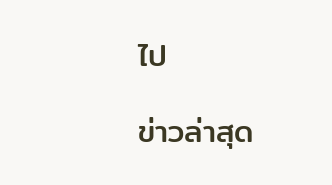ไป

ข่าวล่าสุด